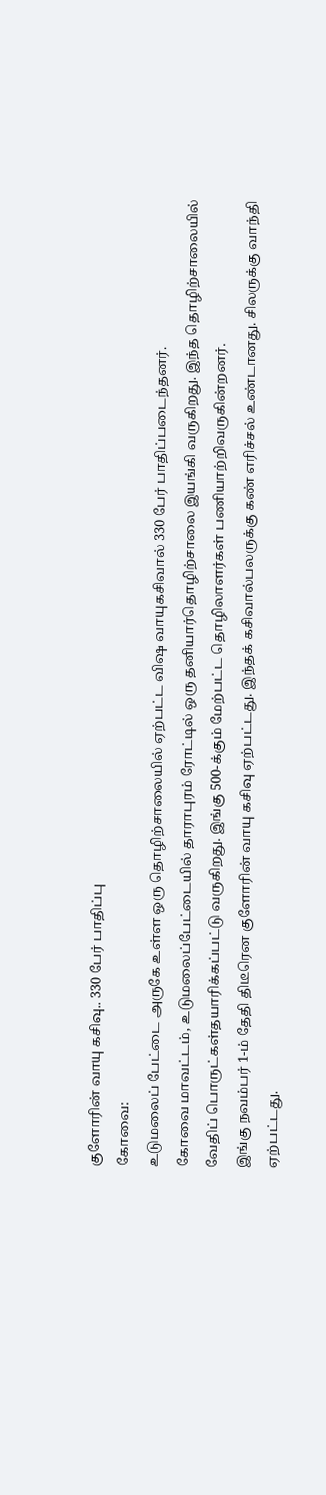குளோரின் வாயு கசிவு.. 330 பேர் பாதிப்பு
கோவை:
உடுமலைப் பேட்டை அருகே உள்ள ஒரு தொழிற்சாலையில் ஏற்பட்ட விஷ வாயுகசிவால் 330 பேர் பாதிப்படைந்தனர்.
கோவை மாவட்டம், உடுமலைப்பேட்டையில் தாராபுரம் ரோட்டில் ஒரு தனியார்தொழிற்சாலை இயங்கி வருகிறது. இந்த தொழிற்சாலையில் வேதிப் பொருட்கள்தயாரிக்கப்பட்டு வருகிறது. இங்கு 500-க்கும் மேற்பட்ட தொழிலாளர்கள் பணியாற்றிவருகின்றனர்.
இங்கு நவம்பர் 1-ம் தேதி திடீரென குளோரின் வாயு கசிவு ஏற்பட்டது. இந்தக் கசிவால்பலருக்கு கண் எரிச்சல் உண்டானது. சிலருக்கு வாந்தி ஏற்பட்டது.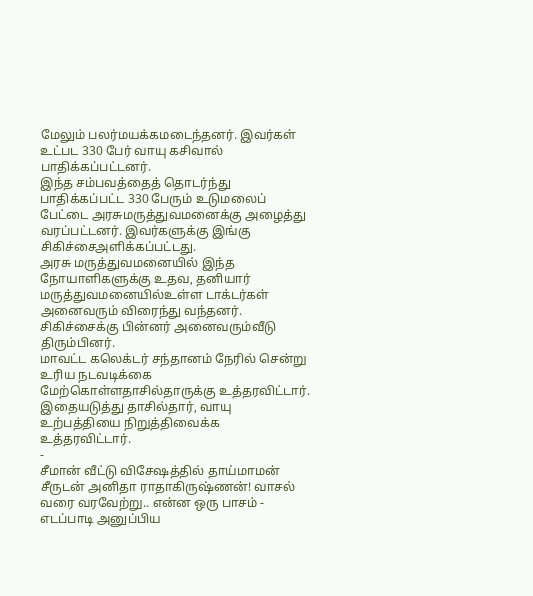மேலும் பலர்மயக்கமடைந்தனர். இவர்கள் உட்பட 330 பேர் வாயு கசிவால் பாதிக்கப்பட்டனர்.
இந்த சம்பவத்தைத் தொடர்ந்து பாதிக்கப்பட்ட 330 பேரும் உடுமலைப் பேட்டை அரசுமருத்துவமனைக்கு அழைத்து வரப்பட்டனர். இவர்களுக்கு இங்கு சிகிச்சைஅளிக்கப்பட்டது.
அரசு மருத்துவமனையில் இந்த நோயாளிகளுக்கு உதவ, தனியார் மருத்துவமனையில்உள்ள டாக்டர்கள் அனைவரும் விரைந்து வந்தனர். சிகிச்சைக்கு பின்னர் அனைவரும்வீடு திரும்பினர்.
மாவட்ட கலெக்டர் சந்தானம் நேரில் சென்று உரிய நடவடிக்கை மேற்கொள்ளதாசில்தாருக்கு உத்தரவிட்டார். இதையடுத்து தாசில்தார், வாயு உற்பத்தியை நிறுத்திவைக்க உத்தரவிட்டார்.
-
சீமான் வீட்டு விசேஷத்தில் தாய்மாமன் சீருடன் அனிதா ராதாகிருஷ்ணன்! வாசல் வரை வரவேற்று.. என்ன ஒரு பாசம் -
எடப்பாடி அனுப்பிய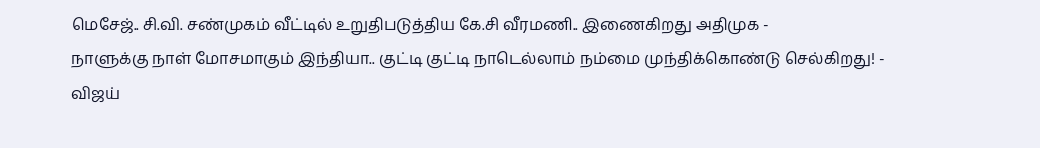மெசேஜ்.. சி.வி. சண்முகம் வீட்டில் உறுதிபடுத்திய கே.சி வீரமணி.. இணைகிறது அதிமுக -
நாளுக்கு நாள் மோசமாகும் இந்தியா.. குட்டி குட்டி நாடெல்லாம் நம்மை முந்திக்கொண்டு செல்கிறது! -
விஜய்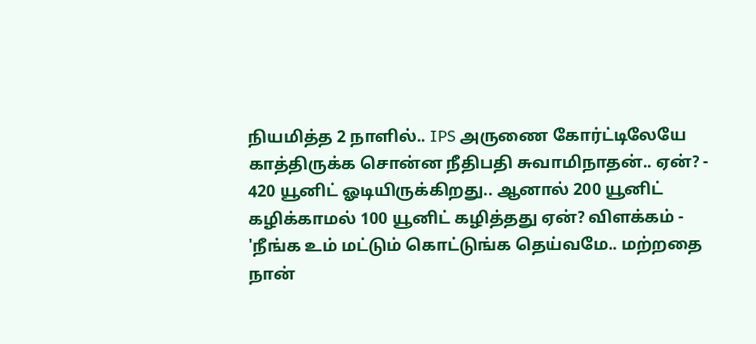நியமித்த 2 நாளில்.. IPS அருணை கோர்ட்டிலேயே காத்திருக்க சொன்ன நீதிபதி சுவாமிநாதன்.. ஏன்? -
420 யூனிட் ஓடியிருக்கிறது.. ஆனால் 200 யூனிட் கழிக்காமல் 100 யூனிட் கழித்தது ஏன்? விளக்கம் -
'நீங்க உம் மட்டும் கொட்டுங்க தெய்வமே.. மற்றதை நான்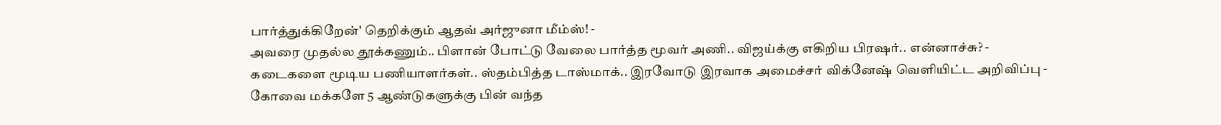பார்த்துக்கிறேன்' தெறிக்கும் ஆதவ் அர்ஜுனா மீம்ஸ்! -
அவரை முதல்ல தூக்கணும்.. பிளான் போட்டு வேலை பார்த்த மூவர் அணி.. விஜய்க்கு எகிறிய பிரஷர்.. என்னாச்சு? -
கடைகளை மூடிய பணியாளர்கள்.. ஸ்தம்பித்த டாஸ்மாக்.. இரவோடு இரவாக அமைச்சர் விக்னேஷ் வெளியிட்ட அறிவிப்பு -
கோவை மக்களே 5 ஆண்டுகளுக்கு பின் வந்த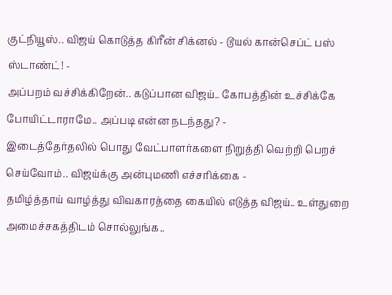குட்நியூஸ்.. விஜய் கொடுத்த கிரீன் சிக்னல் - டூயல் கான்செப்ட் பஸ் ஸ்டாண்ட்! -
அப்பறம் வச்சிக்கிறேன்.. கடுப்பான விஜய்.. கோபத்தின் உச்சிக்கே போயிட்டாராமே.. அப்படி என்ன நடந்தது? -
இடைத்தேர்தலில் பொது வேட்பாளர்களை நிறுத்தி வெற்றி பெறச் செய்வோம்.. விஜய்க்கு அன்புமணி எச்சரிக்கை -
தமிழ்த்தாய் வாழ்த்து விவகாரத்தை கையில் எடுத்த விஜய்.. உள்துறை அமைச்சகத்திடம் சொல்லுங்க..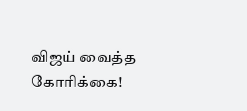விஜய் வைத்த கோரிக்கை!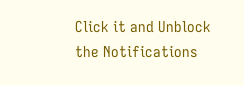Click it and Unblock the Notifications